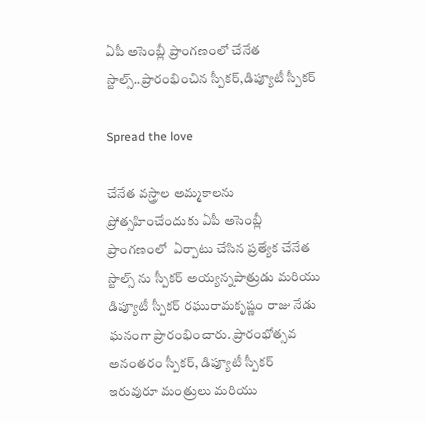ఏపీ అసెంబ్లీ ప్రాంగణంలో చేనేత స్టాల్స్..ప్రారంభించిన స్పీకర్,డిప్యూటీ స్పీకర్

Spread the love

చేనేత వస్త్రాల అమ్మకాలను ప్రోత్సహించేందుకు ఏపీ అసెంబ్లీ ప్రాంగణంలో  ఏర్పాటు చేసిన ప్రత్యేక చేనేత స్టాల్స్ ను స్పీకర్ అయ్యన్నపాత్రుడు మరియు డిప్యూటీ స్పీకర్ రఘురామకృష్ణం రాజు నేడు ఘనంగా ప్రారంభించారు. ప్రారంభోత్సవ అనంతరం స్పీకర్, డిప్యూటీ స్పీకర్ ఇరువురూ మంత్రులు మరియు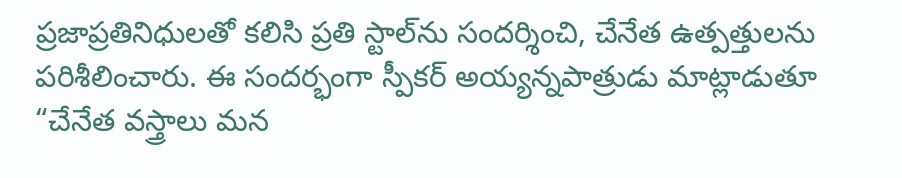ప్రజాప్రతినిధులతో కలిసి ప్రతి స్టాల్‌ను సందర్శించి, చేనేత ఉత్పత్తులను పరిశీలించారు. ఈ సందర్భంగా స్పీకర్ అయ్యన్నపాత్రుడు మాట్లాడుతూ “చేనేత వస్త్రాలు మన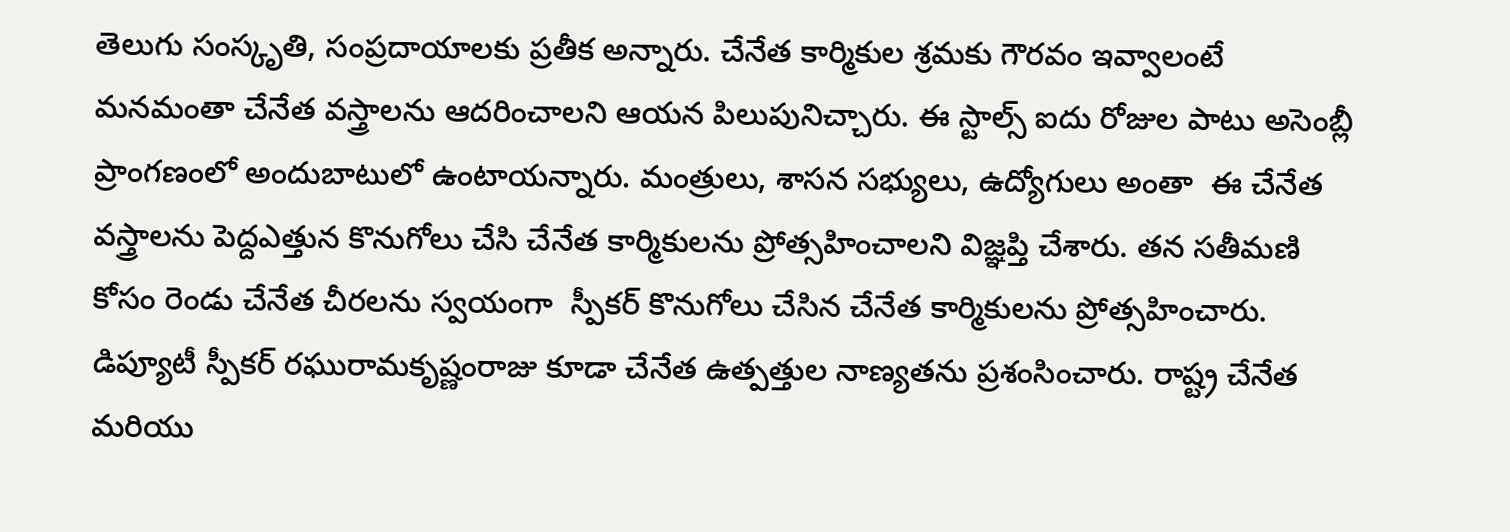తెలుగు సంస్కృతి, సంప్రదాయాలకు ప్రతీక అన్నారు. చేనేత కార్మికుల శ్రమకు గౌరవం ఇవ్వాలంటే మనమంతా చేనేత వస్త్రాలను ఆదరించాలని ఆయన పిలుపునిచ్చారు. ఈ స్టాల్స్ ఐదు రోజుల పాటు అసెంబ్లీ ప్రాంగణంలో అందుబాటులో ఉంటాయన్నారు. మంత్రులు, శాసన సభ్యులు, ఉద్యోగులు అంతా  ఈ చేనేత వస్త్రాలను పెద్దఎత్తున కొనుగోలు చేసి చేనేత కార్మికులను ప్రోత్సహించాలని విజ్ఞప్తి చేశారు. తన సతీమణి కోసం రెండు చేనేత చీరలను స్వయంగా  స్పీకర్ కొనుగోలు చేసిన చేనేత కార్మికులను ప్రోత్సహించారు. డిప్యూటీ స్పీకర్ రఘురామకృష్ణంరాజు కూడా చేనేత ఉత్పత్తుల నాణ్యతను ప్రశంసించారు. రాష్ట్ర చేనేత మరియు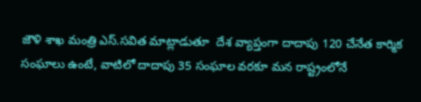జౌళి శాఖ మంత్రి ఎస్.సవిత మాట్లాడుతూ  దేశ వ్యాప్తంగా దాదాపు 120 చేనేత కార్మిక సంఘాలు ఉంటే, వాటిలో దాదాపు 35 సంఘాల వరకూ మన రాష్ట్రంలోనే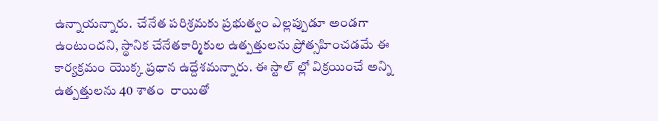ఉన్నాయన్నారు.  చేనేత పరిశ్రమకు ప్రభుత్వం ఎల్లప్పుడూ అండగా ఉంటుందని, స్థానిక చేనేతకార్మికుల ఉత్పత్తులను ప్రోత్సహించడమే ఈ కార్యక్రమం యొక్క ప్రధాన ఉద్దేశమన్నారు. ఈ స్టాల్ ల్లో విక్రయించే అన్ని ఉత్పత్తులను 40 శాతం  రాయితో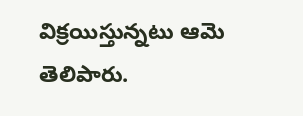విక్రయిస్తున్నటు ఆమె తెలిపారు.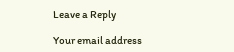Leave a Reply

Your email address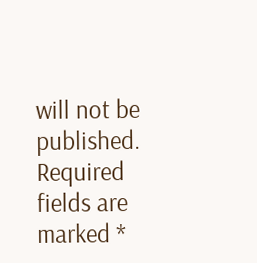will not be published. Required fields are marked *